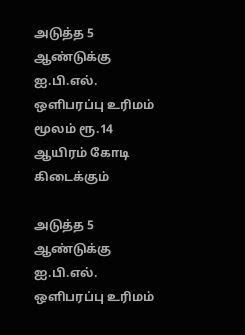அடுத்த 5 ஆண்டுக்கு ஐ.பி.எல். ஒளிபரப்பு உரிமம் மூலம் ரூ.14 ஆயிரம் கோடி கிடைக்கும்

அடுத்த 5 ஆண்டுக்கு ஐ.பி.எல். ஒளிபரப்பு உரிமம்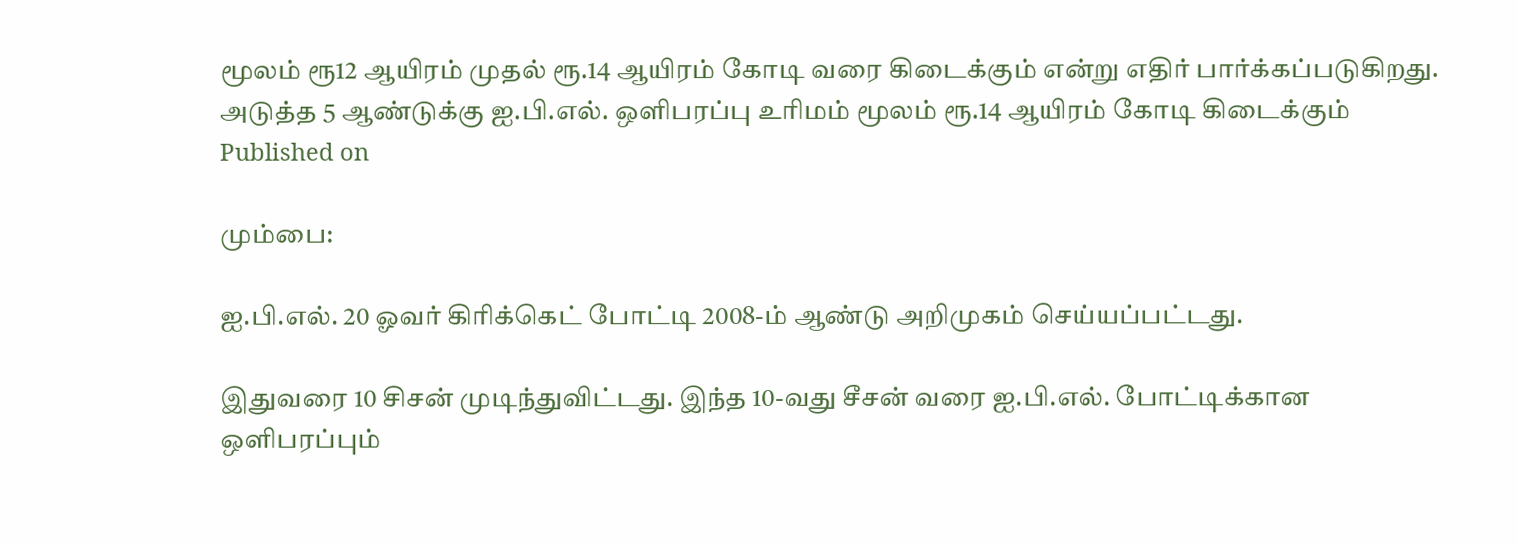மூலம் ரூ12 ஆயிரம் முதல் ரூ.14 ஆயிரம் கோடி வரை கிடைக்கும் என்று எதிர் பார்க்கப்படுகிறது.
அடுத்த 5 ஆண்டுக்கு ஐ.பி.எல். ஒளிபரப்பு உரிமம் மூலம் ரூ.14 ஆயிரம் கோடி கிடைக்கும்
Published on

மும்பை:

ஐ.பி.எல். 20 ஓவர் கிரிக்கெட் போட்டி 2008-ம் ஆண்டு அறிமுகம் செய்யப்பட்டது.

இதுவரை 10 சிசன் முடிந்துவிட்டது. இந்த 10-வது சீசன் வரை ஐ.பி.எல். போட்டிக்கான ஒளிபரப்பும்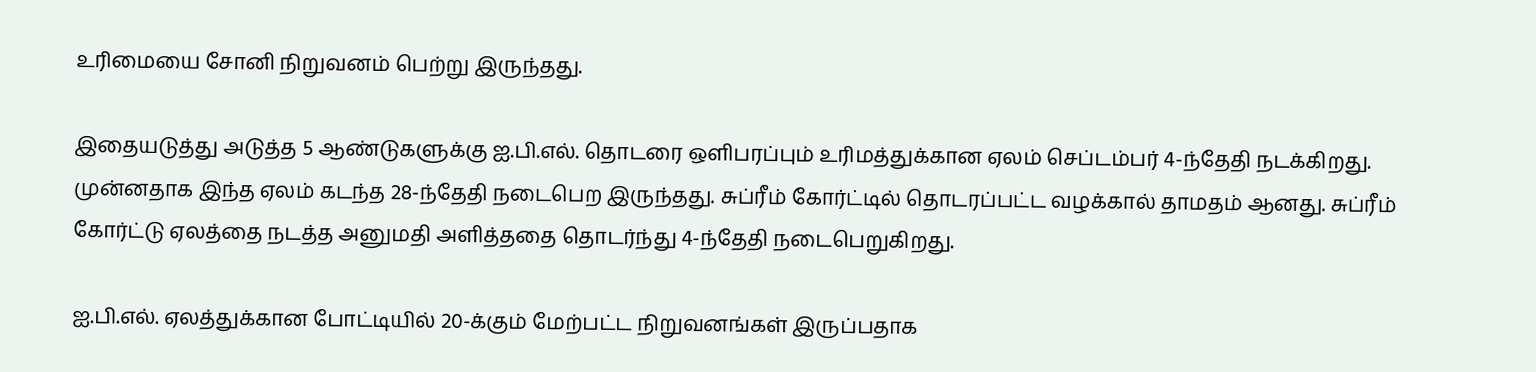உரிமையை சோனி நிறுவனம் பெற்று இருந்தது.

இதையடுத்து அடுத்த 5 ஆண்டுகளுக்கு ஐ.பி.எல். தொடரை ஒளிபரப்பும் உரிமத்துக்கான ஏலம் செப்டம்பர் 4-ந்தேதி நடக்கிறது. முன்னதாக இந்த ஏலம் கடந்த 28-ந்தேதி நடைபெற இருந்தது. சுப்ரீம் கோர்ட்டில் தொடரப்பட்ட வழக்கால் தாமதம் ஆனது. சுப்ரீம் கோர்ட்டு ஏலத்தை நடத்த அனுமதி அளித்ததை தொடர்ந்து 4-ந்தேதி நடைபெறுகிறது.

ஐ.பி.எல். ஏலத்துக்கான போட்டியில் 20-க்கும் மேற்பட்ட நிறுவனங்கள் இருப்பதாக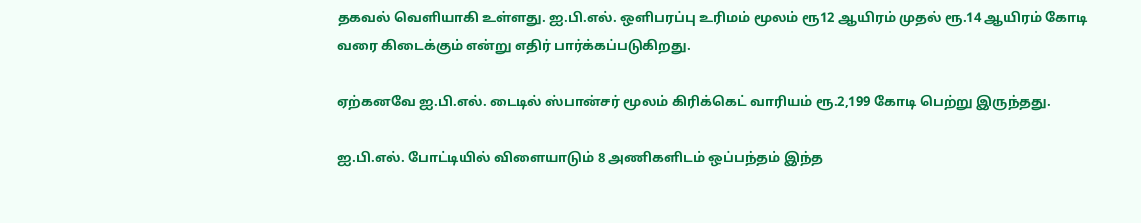தகவல் வெளியாகி உள்ளது. ஐ.பி.எல். ஒளிபரப்பு உரிமம் மூலம் ரூ12 ஆயிரம் முதல் ரூ.14 ஆயிரம் கோடி வரை கிடைக்கும் என்று எதிர் பார்க்கப்படுகிறது.

ஏற்கனவே ஐ.பி.எல். டைடில் ஸ்பான்சர் மூலம் கிரிக்கெட் வாரியம் ரூ.2,199 கோடி பெற்று இருந்தது.

ஐ.பி.எல். போட்டியில் விளையாடும் 8 அணிகளிடம் ஒப்பந்தம் இந்த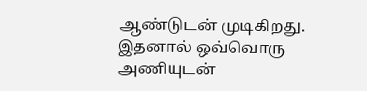ஆண்டுடன் முடிகிறது. இதனால் ஒவ்வொரு அணியுடன்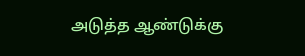அடுத்த ஆண்டுக்கு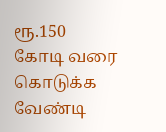ரூ.150 கோடி வரை கொடுக்க வேண்டி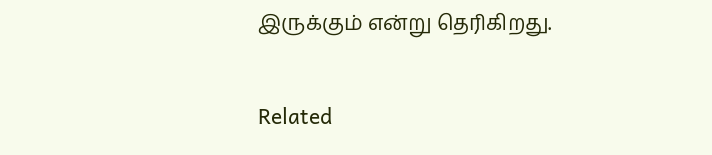இருக்கும் என்று தெரிகிறது.

Related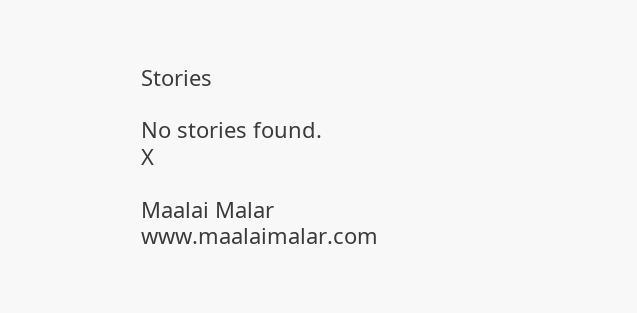Stories

No stories found.
X

Maalai Malar
www.maalaimalar.com